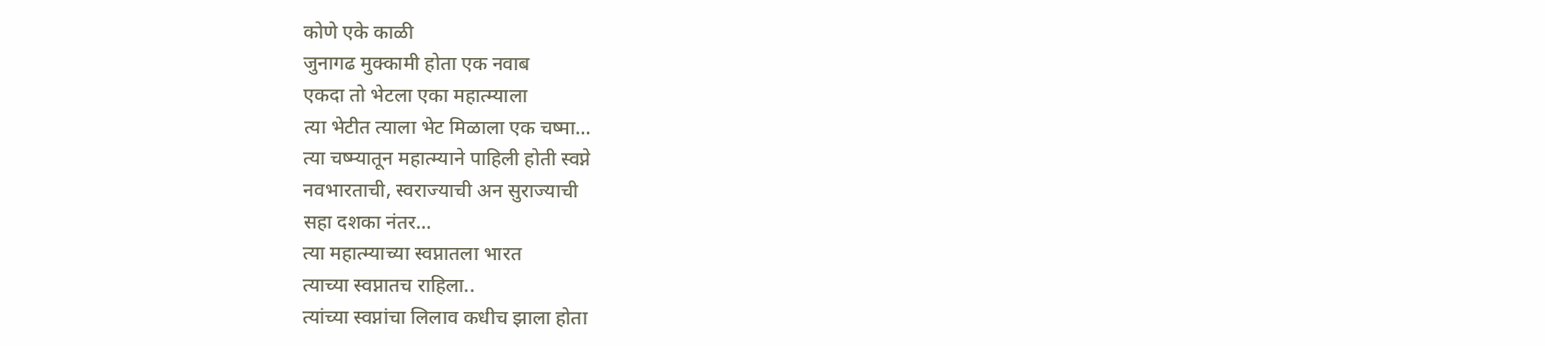कोणे एके काळी
जुनागढ मुक्कामी होता एक नवाब
एकदा तो भेटला एका महात्म्याला
त्या भेटीत त्याला भेट मिळाला एक चष्मा…
त्या चष्म्यातून महात्म्याने पाहिली होती स्वप्ने
नवभारताची, स्वराज्याची अन सुराज्याची
सहा दशका नंतर…
त्या महात्म्याच्या स्वप्नातला भारत
त्याच्या स्वप्नातच राहिला..
त्यांच्या स्वप्नांचा लिलाव कधीच झाला होता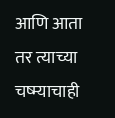आणि आता तर त्याच्या चष्म्याचाही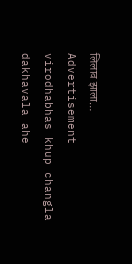लिलाव झाला…
Advertisement
virodhabhas khup changla dakhavala ahe